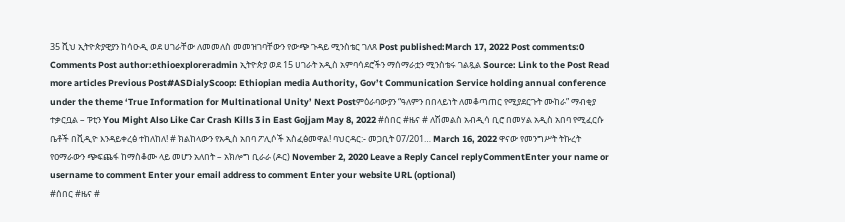35 ሺህ ኢትዮጵያዊያን ከሳዑዲ ወደ ሀገራቸው ለመመለስ መመዝገባቸውን የውጭ ጉዳይ ሚንስቴር ገለጸ Post published:March 17, 2022 Post comments:0 Comments Post author:ethioexploreradmin ኢትዮጵያ ወደ 15 ሀገራት አዲስ አምባሳደሮችን ማሰማራቷን ሚንስቴሩ ገልጿል Source: Link to the Post Read more articles Previous Post#ASDialyScoop: Ethiopian media Authority, Gov’t Communication Service holding annual conference under the theme ‘True Information for Multinational Unity’ Next Postምዕራባውያን “ዓለምን በበላይነት ለመቆጣጠር የሚያደርጉት ሙከራ” ማብቂያ ተቃርቧል – ፑቲን You Might Also Like Car Crash Kills 3 in East Gojjam May 8, 2022 #ሰበር #ዜና # ለሽመልስ አብዲሳ ቢሮ በመሃል አዲስ አበባ የሚፈርሱ ቤቶች በቪዲዮ እንዳይቀረፅ ተከለከለ! # ክልከላውን የአዲስ አበባ ፖሊሶች አስፈፅመዋል! ባህርዳር:- መጋቢት 07/201… March 16, 2022 ዋናው የመንግሥት ትኩረት የዐማራውን ጭፍጨፋ ከማስቆሙ ላይ መሆን አለበት – አክሎግ ቢራራ (ዶር) November 2, 2020 Leave a Reply Cancel replyCommentEnter your name or username to comment Enter your email address to comment Enter your website URL (optional)
#ሰበር #ዜና #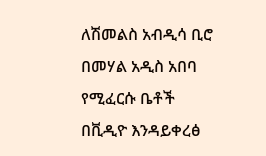ለሽመልስ አብዲሳ ቢሮ በመሃል አዲስ አበባ የሚፈርሱ ቤቶች በቪዲዮ እንዳይቀረፅ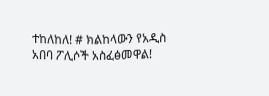ተከለከለ! # ክልከላውን የአዲስ አበባ ፖሊሶች አስፈፅመዋል!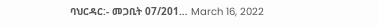ባህርዳር:- መጋቢት 07/201… March 16, 2022